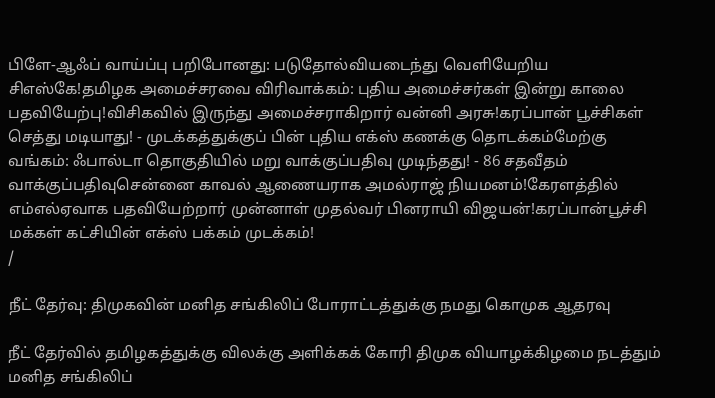பிளே-ஆஃப் வாய்ப்பு பறிபோனது: படுதோல்வியடைந்து வெளியேறிய சிஎஸ்கே!தமிழக அமைச்சரவை விரிவாக்கம்: புதிய அமைச்சர்கள் இன்று காலை பதவியேற்பு!விசிகவில் இருந்து அமைச்சராகிறார் வன்னி அரசு!கரப்பான் பூச்சிகள் செத்து மடியாது! - முடக்கத்துக்குப் பின் புதிய எக்ஸ் கணக்கு தொடக்கம்மேற்கு வங்கம்: ஃபால்டா தொகுதியில் மறு வாக்குப்பதிவு முடிந்தது! - 86 சதவீதம் வாக்குப்பதிவுசென்னை காவல் ஆணையராக அமல்ராஜ் நியமனம்!கேரளத்தில் எம்எல்ஏவாக பதவியேற்றார் முன்னாள் முதல்வர் பினராயி விஜயன்!கரப்பான்பூச்சி மக்கள் கட்சியின் எக்ஸ் பக்கம் முடக்கம்!
/

நீட் தேர்வு: திமுகவின் மனித சங்கிலிப் போராட்டத்துக்கு நமது கொமுக ஆதரவு

நீட் தேர்வில் தமிழகத்துக்கு விலக்கு அளிக்கக் கோரி திமுக வியாழக்கிழமை நடத்தும் மனித சங்கிலிப்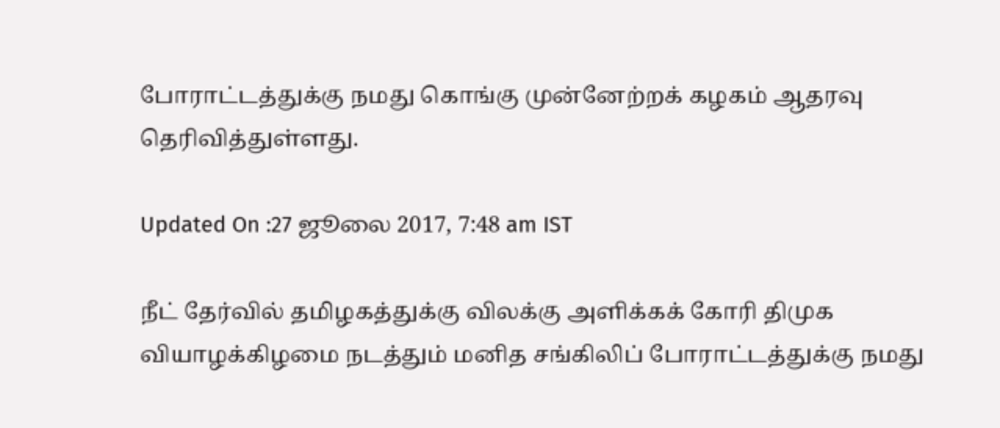போராட்டத்துக்கு நமது கொங்கு முன்னேற்றக் கழகம் ஆதரவு தெரிவித்துள்ளது.

Updated On :27 ஜூலை 2017, 7:48 am IST

நீட் தேர்வில் தமிழகத்துக்கு விலக்கு அளிக்கக் கோரி திமுக வியாழக்கிழமை நடத்தும் மனித சங்கிலிப் போராட்டத்துக்கு நமது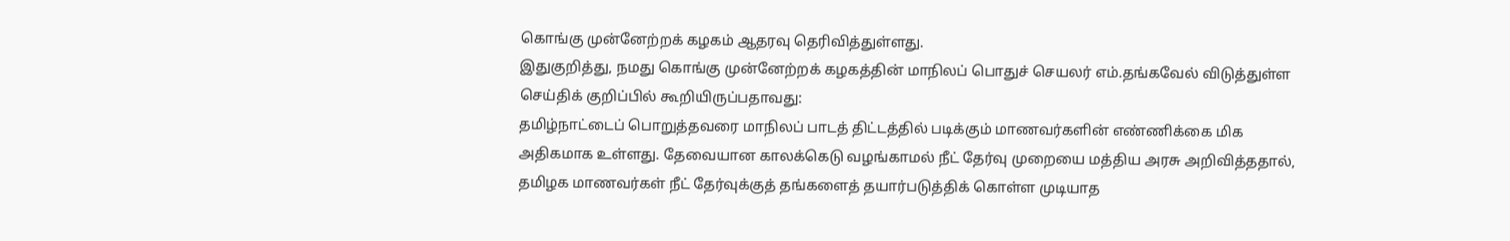கொங்கு முன்னேற்றக் கழகம் ஆதரவு தெரிவித்துள்ளது.
இதுகுறித்து, நமது கொங்கு முன்னேற்றக் கழகத்தின் மாநிலப் பொதுச் செயலர் எம்.தங்கவேல் விடுத்துள்ள செய்திக் குறிப்பில் கூறியிருப்பதாவது:
தமிழ்நாட்டைப் பொறுத்தவரை மாநிலப் பாடத் திட்டத்தில் படிக்கும் மாணவர்களின் எண்ணிக்கை மிக அதிகமாக உள்ளது. தேவையான காலக்கெடு வழங்காமல் நீட் தேர்வு முறையை மத்திய அரசு அறிவித்ததால், தமிழக மாணவர்கள் நீட் தேர்வுக்குத் தங்களைத் தயார்படுத்திக் கொள்ள முடியாத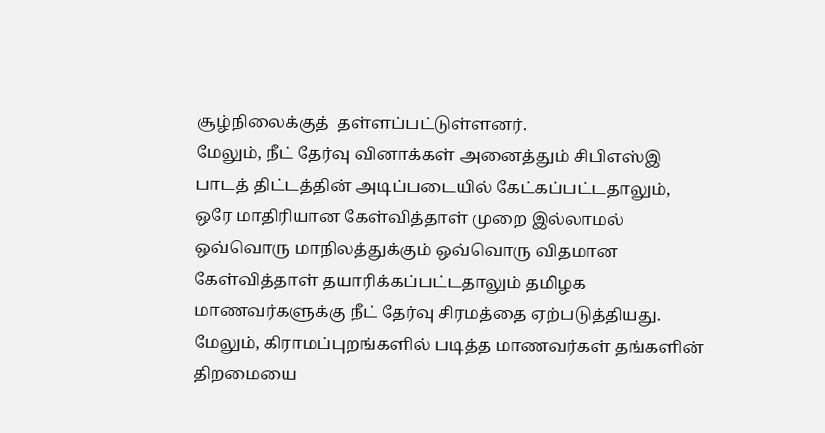சூழ்நிலைக்குத்  தள்ளப்பட்டுள்ளனர்.
மேலும், நீட் தேர்வு வினாக்கள் அனைத்தும் சிபிஎஸ்இ பாடத் திட்டத்தின் அடிப்படையில் கேட்கப்பட்டதாலும்,  ஒரே மாதிரியான கேள்வித்தாள் முறை இல்லாமல் ஒவ்வொரு மாநிலத்துக்கும் ஒவ்வொரு விதமான கேள்வித்தாள் தயாரிக்கப்பட்டதாலும் தமிழக மாணவர்களுக்கு நீட் தேர்வு சிரமத்தை ஏற்படுத்தியது.
மேலும், கிராமப்புறங்களில் படித்த மாணவர்கள் தங்களின் திறமையை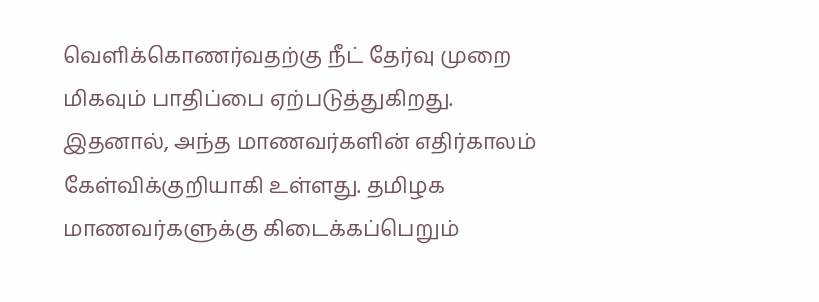வெளிக்கொணர்வதற்கு நீட் தேர்வு முறை மிகவும் பாதிப்பை ஏற்படுத்துகிறது. இதனால், அந்த மாணவர்களின் எதிர்காலம் கேள்விக்குறியாகி உள்ளது. தமிழக மாணவர்களுக்கு கிடைக்கப்பெறும்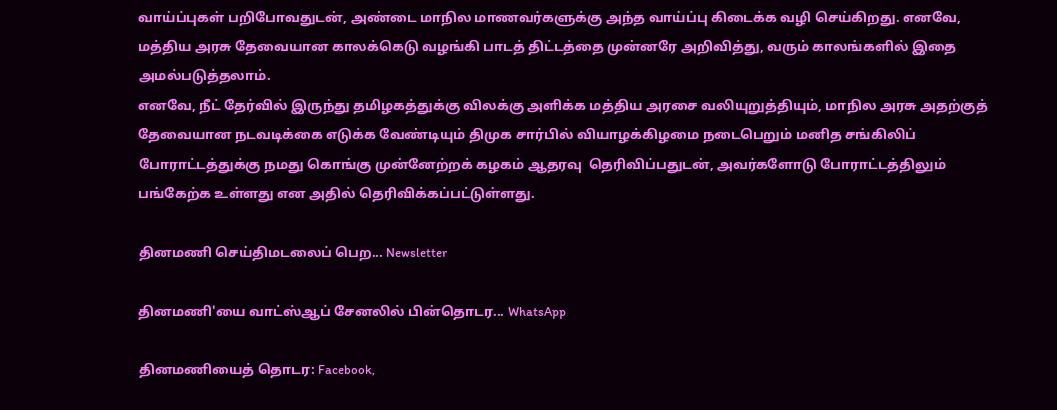வாய்ப்புகள் பறிபோவதுடன், அண்டை மாநில மாணவர்களுக்கு அந்த வாய்ப்பு கிடைக்க வழி செய்கிறது. எனவே, மத்திய அரசு தேவையான காலக்கெடு வழங்கி பாடத் திட்டத்தை முன்னரே அறிவித்து, வரும் காலங்களில் இதை அமல்படுத்தலாம்.
எனவே, நீட் தேர்வில் இருந்து தமிழகத்துக்கு விலக்கு அளிக்க மத்திய அரசை வலியுறுத்தியும், மாநில அரசு அதற்குத் தேவையான நடவடிக்கை எடுக்க வேண்டியும் திமுக சார்பில் வியாழக்கிழமை நடைபெறும் மனித சங்கிலிப் போராட்டத்துக்கு நமது கொங்கு முன்னேற்றக் கழகம் ஆதரவு  தெரிவிப்பதுடன், அவர்களோடு போராட்டத்திலும் பங்கேற்க உள்ளது என அதில் தெரிவிக்கப்பட்டுள்ளது.

தினமணி செய்திமடலைப் பெற... Newsletter

தினமணி'யை வாட்ஸ்ஆப் சேனலில் பின்தொடர... WhatsApp

தினமணியைத் தொடர: Facebook,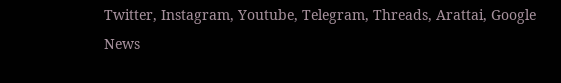Twitter, Instagram, Youtube, Telegram, Threads, Arattai, Google News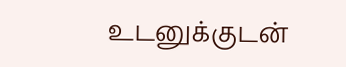உடனுக்குடன்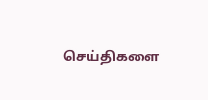செய்திகளை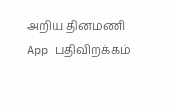அறிய தினமணி App பதிவிறக்கம்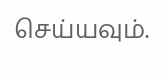செய்யவும்.